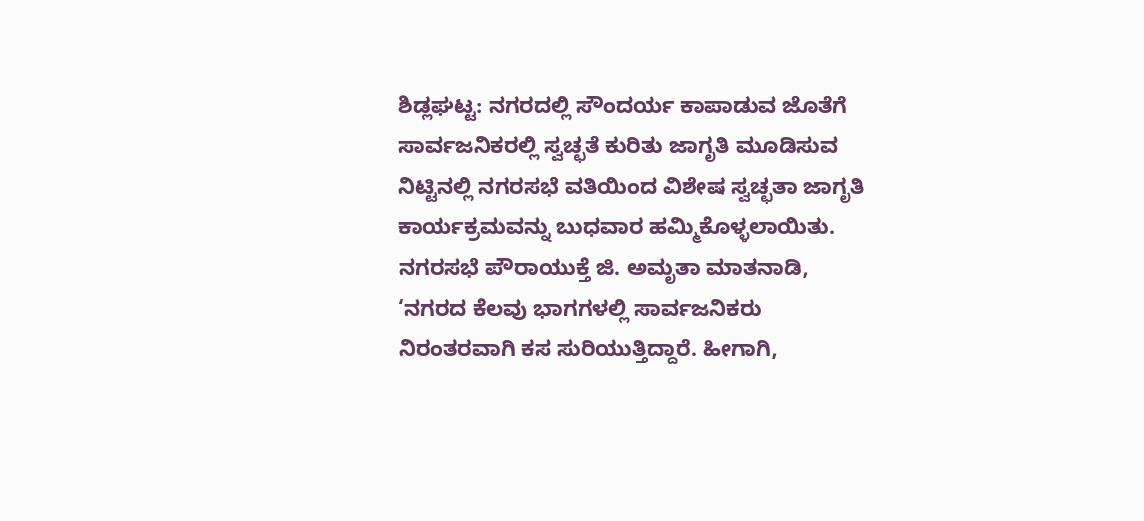ಶಿಡ್ಲಘಟ್ಟ: ನಗರದಲ್ಲಿ ಸೌಂದರ್ಯ ಕಾಪಾಡುವ ಜೊತೆಗೆ ಸಾರ್ವಜನಿಕರಲ್ಲಿ ಸ್ವಚ್ಛತೆ ಕುರಿತು ಜಾಗೃತಿ ಮೂಡಿಸುವ ನಿಟ್ಟಿನಲ್ಲಿ ನಗರಸಭೆ ವತಿಯಿಂದ ವಿಶೇಷ ಸ್ವಚ್ಛತಾ ಜಾಗೃತಿ ಕಾರ್ಯಕ್ರಮವನ್ನು ಬುಧವಾರ ಹಮ್ಮಿಕೊಳ್ಳಲಾಯಿತು.
ನಗರಸಭೆ ಪೌರಾಯುಕ್ತೆ ಜಿ. ಅಮೃತಾ ಮಾತನಾಡಿ, ‘ನಗರದ ಕೆಲವು ಭಾಗಗಳಲ್ಲಿ ಸಾರ್ವಜನಿಕರು ನಿರಂತರವಾಗಿ ಕಸ ಸುರಿಯುತ್ತಿದ್ದಾರೆ. ಹೀಗಾಗಿ,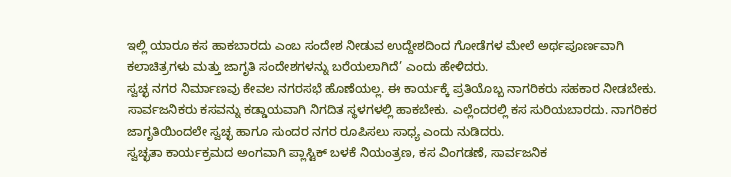ಇಲ್ಲಿ ಯಾರೂ ಕಸ ಹಾಕಬಾರದು ಎಂಬ ಸಂದೇಶ ನೀಡುವ ಉದ್ದೇಶದಿಂದ ಗೋಡೆಗಳ ಮೇಲೆ ಅರ್ಥಪೂರ್ಣವಾಗಿ ಕಲಾಚಿತ್ರಗಳು ಮತ್ತು ಜಾಗೃತಿ ಸಂದೇಶಗಳನ್ನು ಬರೆಯಲಾಗಿದೆ’ ಎಂದು ಹೇಳಿದರು.
ಸ್ವಚ್ಛ ನಗರ ನಿರ್ಮಾಣವು ಕೇವಲ ನಗರಸಭೆ ಹೊಣೆಯಲ್ಲ. ಈ ಕಾರ್ಯಕ್ಕೆ ಪ್ರತಿಯೊಬ್ಬ ನಾಗರಿಕರು ಸಹಕಾರ ನೀಡಬೇಕು. ಸಾರ್ವಜನಿಕರು ಕಸವನ್ನು ಕಡ್ಡಾಯವಾಗಿ ನಿಗದಿತ ಸ್ಥಳಗಳಲ್ಲಿ ಹಾಕಬೇಕು. ಎಲ್ಲೆಂದರಲ್ಲಿ ಕಸ ಸುರಿಯಬಾರದು. ನಾಗರಿಕರ ಜಾಗೃತಿಯಿಂದಲೇ ಸ್ವಚ್ಛ ಹಾಗೂ ಸುಂದರ ನಗರ ರೂಪಿಸಲು ಸಾಧ್ಯ ಎಂದು ನುಡಿದರು.
ಸ್ವಚ್ಛತಾ ಕಾರ್ಯಕ್ರಮದ ಅಂಗವಾಗಿ ಪ್ಲಾಸ್ಟಿಕ್ ಬಳಕೆ ನಿಯಂತ್ರಣ, ಕಸ ವಿಂಗಡಣೆ, ಸಾರ್ವಜನಿಕ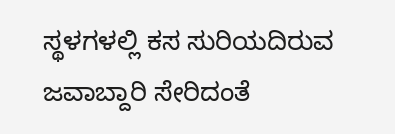ಸ್ಥಳಗಳಲ್ಲಿ ಕಸ ಸುರಿಯದಿರುವ ಜವಾಬ್ದಾರಿ ಸೇರಿದಂತೆ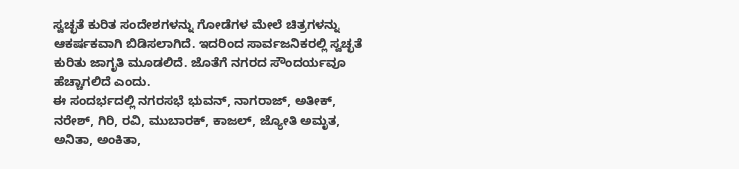ಸ್ವಚ್ಛತೆ ಕುರಿತ ಸಂದೇಶಗಳನ್ನು ಗೋಡೆಗಳ ಮೇಲೆ ಚಿತ್ರಗಳನ್ನು ಆಕರ್ಷಕವಾಗಿ ಬಿಡಿಸಲಾಗಿದೆ. ಇದರಿಂದ ಸಾರ್ವಜನಿಕರಲ್ಲಿ ಸ್ವಚ್ಛತೆ ಕುರಿತು ಜಾಗೃತಿ ಮೂಡಲಿದೆ. ಜೊತೆಗೆ ನಗರದ ಸೌಂದರ್ಯವೂ ಹೆಚ್ಚಾಗಲಿದೆ ಎಂದು.
ಈ ಸಂದರ್ಭದಲ್ಲಿ ನಗರಸಭೆ ಭುವನ್, ನಾಗರಾಜ್, ಅತೀಕ್, ನರೇಶ್, ಗಿರಿ, ರವಿ, ಮುಬಾರಕ್, ಕಾಜಲ್, ಜ್ಯೋತಿ ಅಮೃತ, ಅನಿತಾ, ಅಂಕಿತಾ,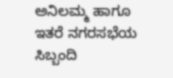ಅನಿಲಮ್ಮ ಹಾಗೂ ಇತರೆ ನಗರಸಭೆಯ ಸಿಬ್ಬಂದಿ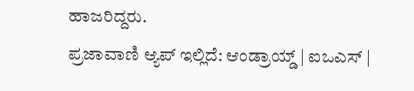ಹಾಜರಿದ್ದರು.
ಪ್ರಜಾವಾಣಿ ಆ್ಯಪ್ ಇಲ್ಲಿದೆ: ಆಂಡ್ರಾಯ್ಡ್ | ಐಒಎಸ್ |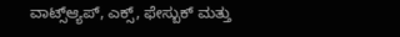ವಾಟ್ಸ್ಆ್ಯಪ್, ಎಕ್ಸ್, ಫೇಸ್ಬುಕ್ ಮತ್ತು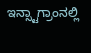ಇನ್ಸ್ಟಾಗ್ರಾಂನಲ್ಲಿ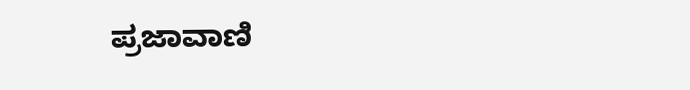ಪ್ರಜಾವಾಣಿ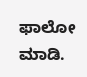ಫಾಲೋ ಮಾಡಿ.